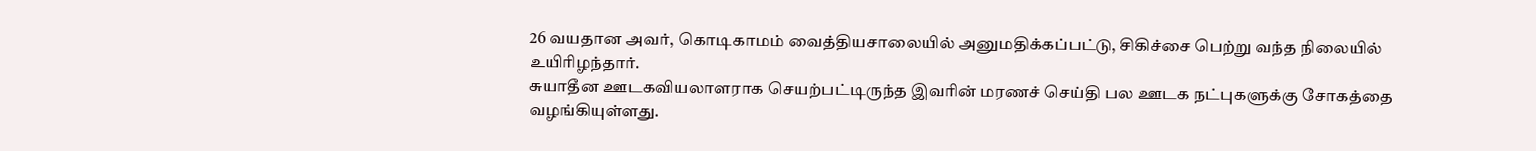26 வயதான அவர், கொடிகாமம் வைத்தியசாலையில் அனுமதிக்கப்பட்டு, சிகிச்சை பெற்று வந்த நிலையில் உயிரிழந்தார்.
சுயாதீன ஊடகவியலாளராக செயற்பட்டிருந்த இவரின் மரணச் செய்தி பல ஊடக நட்புகளுக்கு சோகத்தை வழங்கியுள்ளது.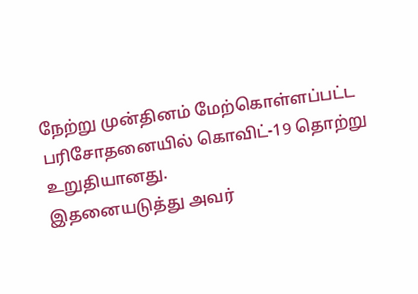நேற்று முன்தினம் மேற்கொள்ளப்பட்ட பரிசோதனையில் கொவிட்-19 தொற்று உறுதியானது.
இதனையடுத்து அவர்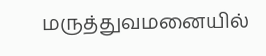மருத்துவமனையில்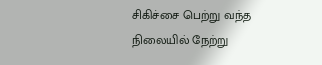சிகிச்சை பெற்று வந்த நிலையில் நேற்று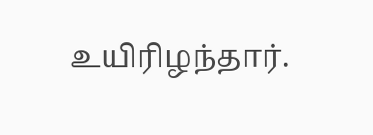உயிரிழந்தார்.